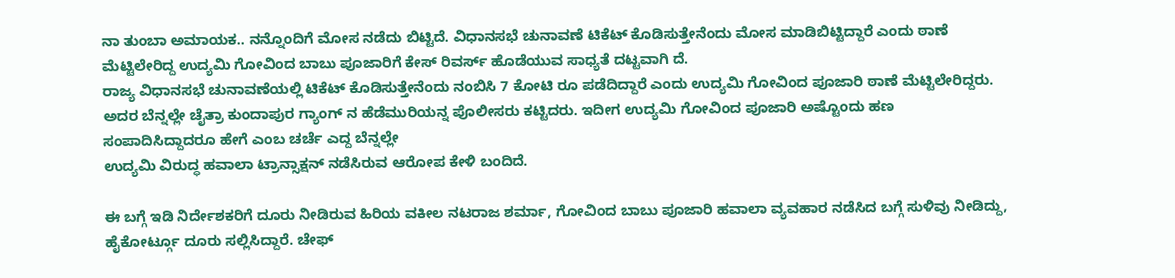ನಾ ತುಂಬಾ ಅಮಾಯಕ.. ನನ್ನೊಂದಿಗೆ ಮೋಸ ನಡೆದು ಬಿಟ್ಟಿದೆ. ವಿಧಾನಸಭೆ ಚುನಾವಣೆ ಟಿಕೆಟ್ ಕೊಡಿಸುತ್ತೇನೆಂದು ಮೋಸ ಮಾಡಿಬಿಟ್ಟಿದ್ದಾರೆ ಎಂದು ಠಾಣೆ ಮೆಟ್ಟಿಲೇರಿದ್ದ ಉದ್ಯಮಿ ಗೋವಿಂದ ಬಾಬು ಪೂಜಾರಿಗೆ ಕೇಸ್ ರಿವರ್ಸ್ ಹೊಡೆಯುವ ಸಾಧ್ಯತೆ ದಟ್ಟವಾಗಿ ದೆ.
ರಾಜ್ಯ ವಿಧಾನಸಭೆ ಚುನಾವಣೆಯಲ್ಲಿ ಟಿಕೆಟ್ ಕೊಡಿಸುತ್ತೇನೆಂದು ನಂಬಿಸಿ 7 ಕೋಟಿ ರೂ ಪಡೆದಿದ್ದಾರೆ ಎಂದು ಉದ್ಯಮಿ ಗೋವಿಂದ ಪೂಜಾರಿ ಠಾಣೆ ಮೆಟ್ಟಿಲೇರಿದ್ದರು. ಅದರ ಬೆನ್ನಲ್ಲೇ ಚೈತ್ರಾ ಕುಂದಾಪುರ ಗ್ಯಾಂಗ್ ನ ಹೆಡೆಮುರಿಯನ್ನ ಪೊಲೀಸರು ಕಟ್ಟಿದರು. ಇದೀಗ ಉದ್ಯಮಿ ಗೋವಿಂದ ಪೂಜಾರಿ ಅಷ್ಟೊಂದು ಹಣ
ಸಂಪಾದಿಸಿದ್ದಾದರೂ ಹೇಗೆ ಎಂಬ ಚರ್ಚೆ ಎದ್ದ ಬೆನ್ನಲ್ಲೇ
ಉದ್ಯಮಿ ವಿರುದ್ಧ ಹವಾಲಾ ಟ್ರಾನ್ಸಾಕ್ಷನ್ ನಡೆಸಿರುವ ಆರೋಪ ಕೇಳಿ ಬಂದಿದೆ.

ಈ ಬಗ್ಗೆ ಇಡಿ ನಿರ್ದೇಶಕರಿಗೆ ದೂರು ನೀಡಿರುವ ಹಿರಿಯ ವಕೀಲ ನಟರಾಜ ಶರ್ಮಾ, ಗೋವಿಂದ ಬಾಬು ಪೂಜಾರಿ ಹವಾಲಾ ವ್ಯವಹಾರ ನಡೆಸಿದ ಬಗ್ಗೆ ಸುಳಿವು ನೀಡಿದ್ದು, ಹೈಕೋರ್ಟ್ಗೂ ದೂರು ಸಲ್ಲಿಸಿದ್ದಾರೆ. ಚೇಫ್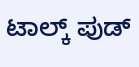ಟಾಲ್ಕ್ ಪುಡ್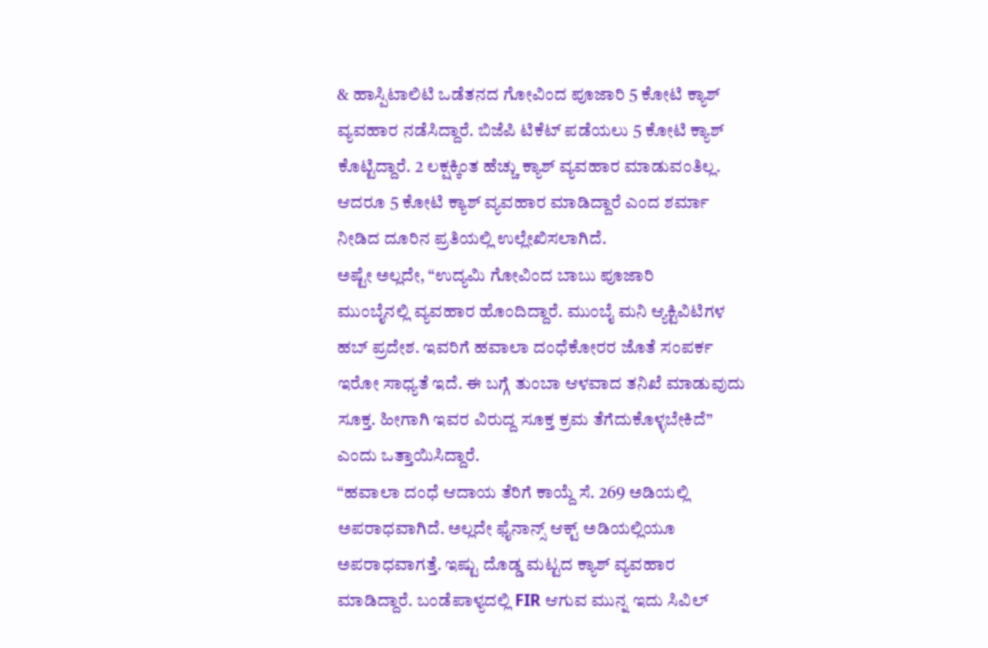& ಹಾಸ್ಪಿಟಾಲಿಟಿ ಒಡೆತನದ ಗೋವಿಂದ ಪೂಜಾರಿ 5 ಕೋಟಿ ಕ್ಯಾಶ್ ವ್ಯವಹಾರ ನಡೆಸಿದ್ದಾರೆ. ಬಿಜೆಪಿ ಟಿಕೆಟ್ ಪಡೆಯಲು 5 ಕೋಟಿ ಕ್ಯಾಶ್ ಕೊಟ್ಟಿದ್ದಾರೆ. 2 ಲಕ್ಷಕ್ಕಿಂತ ಹೆಚ್ಚು ಕ್ಯಾಶ್ ವ್ಯವಹಾರ ಮಾಡುವಂತಿಲ್ಲ. ಆದರೂ 5 ಕೋಟಿ ಕ್ಯಾಶ್ ವ್ಯವಹಾರ ಮಾಡಿದ್ದಾರೆ ಎಂದ ಶರ್ಮಾ ನೀಡಿದ ದೂರಿನ ಪ್ರತಿಯಲ್ಲಿ ಉಲ್ಲೇಖಿಸಲಾಗಿದೆ.
ಅಷ್ಟೇ ಅಲ್ಲದೇ, “ಉದ್ಯಮಿ ಗೋವಿಂದ ಬಾಬು ಪೂಜಾರಿ
ಮುಂಬೈನಲ್ಲಿ ವ್ಯವಹಾರ ಹೊಂದಿದ್ದಾರೆ. ಮುಂಬೈ ಮನಿ ಆ್ಯಕ್ಟಿವಿಟಿಗಳ ಹಬ್ ಪ್ರದೇಶ. ಇವರಿಗೆ ಹವಾಲಾ ದಂಧೆಕೋರರ ಜೊತೆ ಸಂಪರ್ಕ ಇರೋ ಸಾಧ್ಯತೆ ಇದೆ. ಈ ಬಗ್ಗೆ ತುಂಬಾ ಆಳವಾದ ತನಿಖೆ ಮಾಡುವುದು ಸೂಕ್ತ. ಹೀಗಾಗಿ ಇವರ ವಿರುದ್ದ ಸೂಕ್ತ ಕ್ರಮ ತೆಗೆದುಕೊಳ್ಳಬೇಕಿದೆ” ಎಂದು ಒತ್ತಾಯಿಸಿದ್ದಾರೆ.
“ಹವಾಲಾ ದಂಧೆ ಆದಾಯ ತೆರಿಗೆ ಕಾಯ್ದೆ ಸೆ. 269 ಅಡಿಯಲ್ಲಿ ಅಪರಾಧವಾಗಿದೆ. ಅಲ್ಲದೇ ಫೈನಾನ್ಸ್ ಆಕ್ಟ್ ಅಡಿಯಲ್ಲಿಯೂ ಅಪರಾಧವಾಗತ್ತೆ. ಇಷ್ಟು ದೊಡ್ಡ ಮಟ್ಟದ ಕ್ಯಾಶ್ ವ್ಯವಹಾರ ಮಾಡಿದ್ದಾರೆ. ಬಂಡೆಪಾಳ್ಯದಲ್ಲಿ FIR ಆಗುವ ಮುನ್ನ ಇದು ಸಿವಿಲ್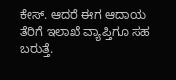ಕೇಸ್. ಆದರೆ ಈಗ ಆದಾಯ ತೆರಿಗೆ ಇಲಾಖೆ ವ್ಯಾಪ್ತಿಗೂ ಸಹ ಬರುತ್ತೆ.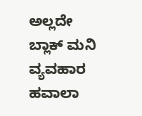ಅಲ್ಲದೇ ಬ್ಲಾಕ್ ಮನಿ ವ್ಯವಹಾರ ಹವಾಲಾ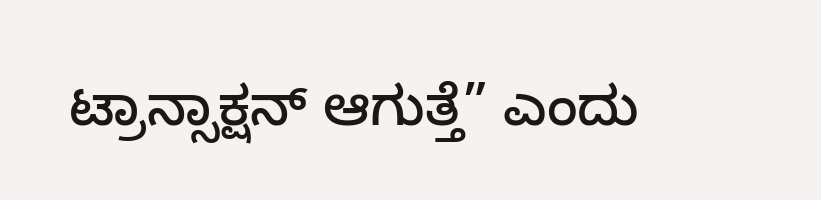ಟ್ರಾನ್ಸಾಕ್ಷನ್ ಆಗುತ್ತೆ” ಎಂದು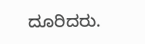ದೂರಿದರು.